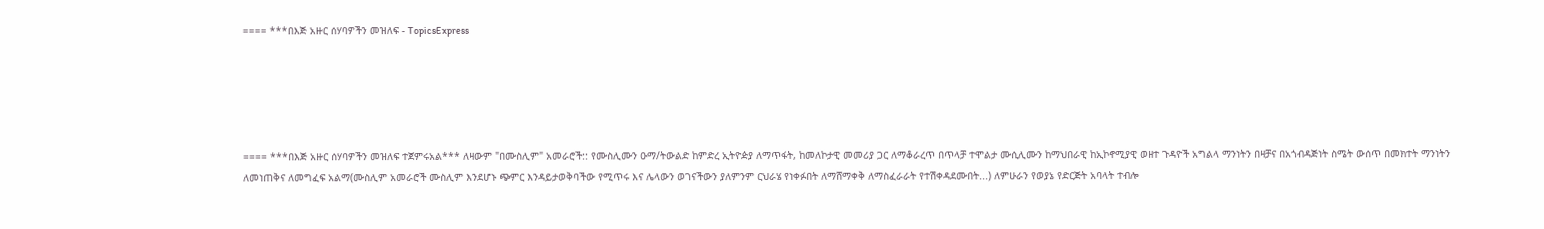==== ***በእጅ አዙር ሰሃባዎችን መዝለፍ - TopicsExpress





==== ***በእጅ አዙር ሰሃባዎችን መዝለፍ ተጀምሩአል*** ለዛውም "በሙስሊም" አመራሮች:: የሙስሊሙን ዑማ/ትውልድ ከምድረ ኢትዮዽያ ለማጥፋት, ከመለኮታዊ መመሪያ ጋር ለማቆራረጥ በጥላቻ ተሞልታ ሙሲሊሙን ከማህበራዊ ከኢኮኖሚያዊ ወዘተ ጉዳዮች አግልላ ማንነትን በዛቻና በአጎብዳጅነት ስሜት ውሰጥ በመክተት ማንነትን ለመነጠቅና ለመግፈፍ አልማ(ሙስሊም አመራሮች ሙስሊም እንደሆኑ ጭምር እንዳይታወቅባችው የሚጥሩ እና ሌላውን ወገናችውን ያለምንም ርህራሄ የነቀፉበት ለማሸማቀቅ ለማስፈራራት የተሽቀዳደሙበት...) ለምሁራን የወያኔ የድርጅት አባላት ተብሎ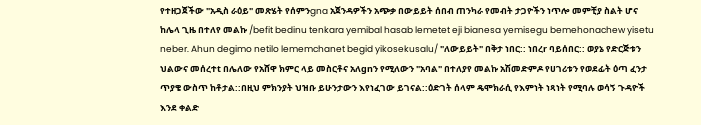የተዘጋጀችው "አዲስ ራዕይ" መጽሄት የሰምንgna አጀንዳዎችን አጭቃ በውይይት ሰበብ ጠንካራ የመብት ታጋዮችን ነጥሎ መምቺያ ስልት ሆና ከሌላ ጊዜ በተለየ መልኩ /befit bedinu tenkara yemibal hasab lemetet eji bianesa yemisegu bemehonachew yisetu neber. Ahun degimo netilo lememchanet begid yikosekusalu/ "ለውይይት" በቅታ ነበር:: ነበረr ባይሰበር:: ወያኔ የድርጅቱን ህልውና መሰረተt በሌለው የአሸዋ ክምር ላይ መስርቶና አለgnን የሚለውን "አባል" በተለያየ መልኩ አሽመድምዶ የሀገሪቱን የወደፊት ዕጣ ፈንታ ጥያቄ ውስጥ ከቶታል::በዚህ ምክንያት ህዝቡ ይሁንታውን እየነፈገው ይገናል::ዕድገት ሰላም ዴሞክራሲ የእምነት ነጻነት የሚባሉ ወሳኝ ጉዳዮች እንደ ቀልድ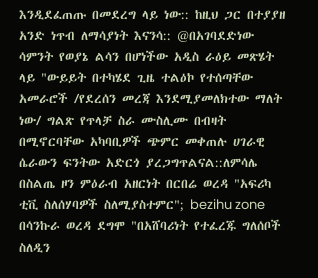እንዲደፈጠጡ በመደረግ ላይ ነው:: ከዚህ ጋር በተያያዘ አንድ ነጥብ ለማሳያነት እናንሳ:: @በአገባደድነው ሳምንት የወያኔ ልሳን በሆነችው አዲስ ራዕይ መጽሄት ላይ "ውይይት በተካሄደ ጊዜ ተልዕኮ የተሰጣቸው አመራሮች /የደረሰን መረጃ እንደሚያመለክተው ማለት ነው/ ግልጽ የጥላቻ ስራ ሙስሊሙ በብዛት በሚኖርባቸው አካባቢዎች ጭምር መቀጠሉ ሀገራዊ ሴራውን ፍንትው አድርጎ ያረጋግጥልናል::ለምሳሌ በስልጤ ዞን ምዕራብ አዘርነት በርበሬ ወረዳ "አፍሪካ ቲቪ ስለሰሃባዎች ስለሚያስተምር"; bezihu zone በሳንኩራ ወረዳ ደግሞ "በአሸባሪነት የተፈረጁ ግለሰቦች ስለዲን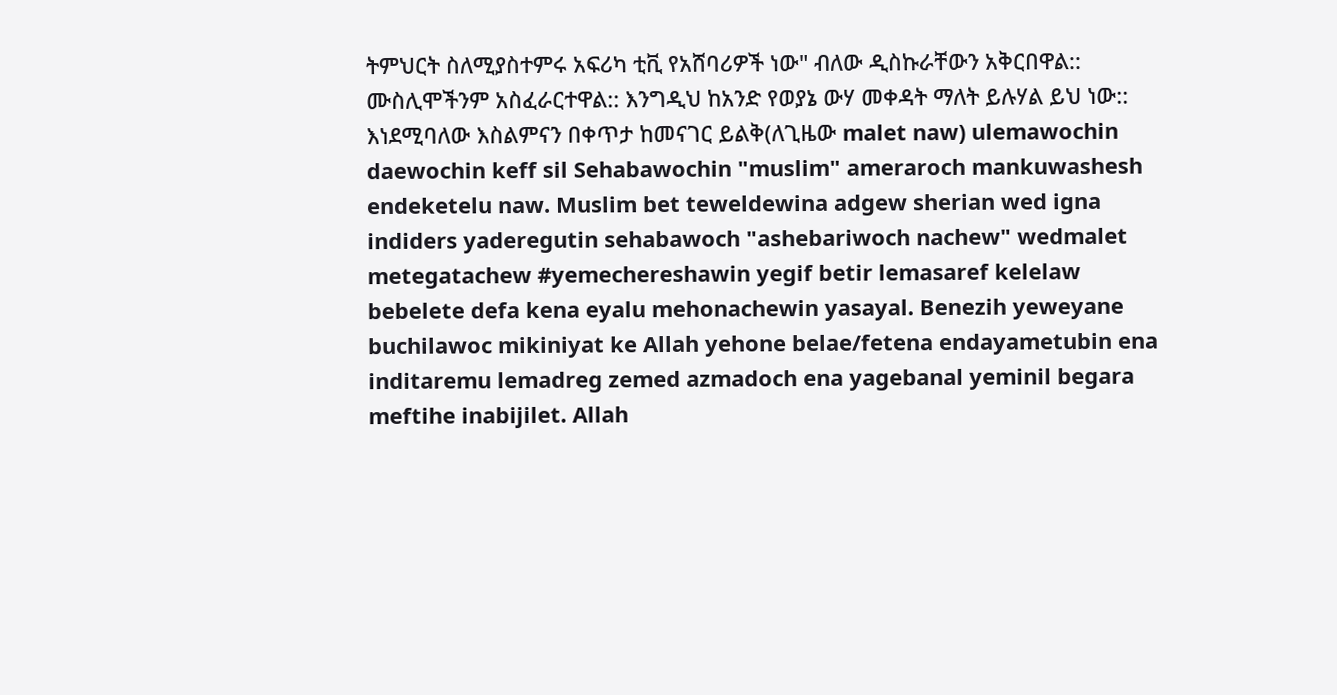ትምህርት ስለሚያስተምሩ አፍሪካ ቲቪ የአሸባሪዎች ነው" ብለው ዲስኩራቸውን አቅርበዋል:: ሙስሊሞችንም አስፈራርተዋል:: እንግዲህ ከአንድ የወያኔ ውሃ መቀዳት ማለት ይሉሃል ይህ ነው:: እነደሚባለው እስልምናን በቀጥታ ከመናገር ይልቅ(ለጊዜው malet naw) ulemawochin daewochin keff sil Sehabawochin "muslim" ameraroch mankuwashesh endeketelu naw. Muslim bet teweldewina adgew sherian wed igna indiders yaderegutin sehabawoch "ashebariwoch nachew" wedmalet metegatachew #yemechereshawin yegif betir lemasaref kelelaw bebelete defa kena eyalu mehonachewin yasayal. Benezih yeweyane buchilawoc mikiniyat ke Allah yehone belae/fetena endayametubin ena inditaremu lemadreg zemed azmadoch ena yagebanal yeminil begara meftihe inabijilet. Allah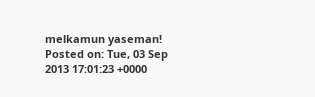melkamun yaseman!
Posted on: Tue, 03 Sep 2013 17:01:23 +0000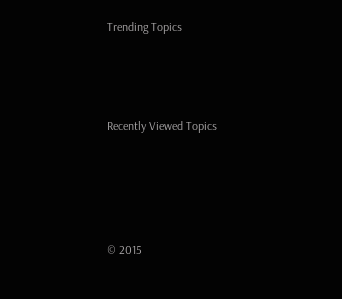Trending Topics



Recently Viewed Topics




© 2015